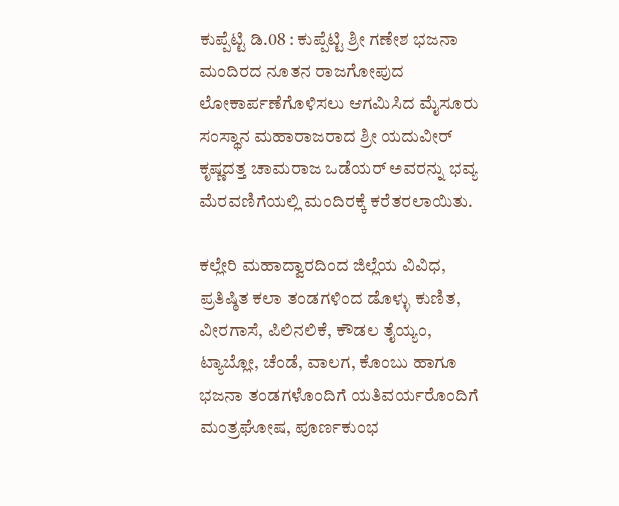ಕುಪ್ಪೆಟ್ಟಿ ಡಿ.08 : ಕುಪ್ಪೆಟ್ಟಿ ಶ್ರೀ ಗಣೇಶ ಭಜನಾ ಮಂದಿರದ ನೂತನ ರಾಜಗೋಪುದ ಲೋಕಾರ್ಪಣೆಗೊಳಿಸಲು ಆಗಮಿಸಿದ ಮೈಸೂರು ಸಂಸ್ಥಾನ ಮಹಾರಾಜರಾದ ಶ್ರೀ ಯದುವೀರ್ ಕೃಷ್ಣದತ್ತ ಚಾಮರಾಜ ಒಡೆಯರ್ ಅವರನ್ನು ಭವ್ಯ ಮೆರವಣಿಗೆಯಲ್ಲಿ ಮಂದಿರಕ್ಕೆ ಕರೆತರಲಾಯಿತು.

ಕಲ್ಲೇರಿ ಮಹಾದ್ವಾರದಿಂದ ಜಿಲ್ಲೆಯ ವಿವಿಧ, ಪ್ರತಿಷ್ಠಿತ ಕಲಾ ತಂಡಗಳಿಂದ ಡೊಳ್ಳು ಕುಣಿತ, ವೀರಗಾಸೆ, ಪಿಲಿನಲಿಕೆ, ಕೌಡಲ ತೈಯ್ಯಂ, ಟ್ಯಾಬ್ಲೋ, ಚೆಂಡೆ, ವಾಲಗ, ಕೊಂಬು ಹಾಗೂ ಭಜನಾ ತಂಡಗಳೊಂದಿಗೆ ಯತಿವರ್ಯರೊಂದಿಗೆ ಮಂತ್ರಘೋಷ, ಪೂರ್ಣಕುಂಭ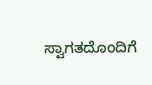ಸ್ವಾಗತದೊಂದಿಗೆ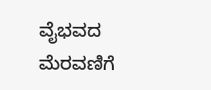ವೈಭವದ ಮೆರವಣಿಗೆ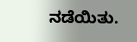ನಡೆಯಿತು.